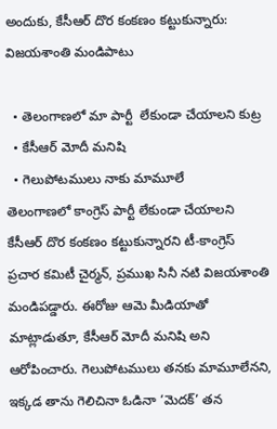అందుకు, కేసీఆర్ దొర కంకణం కట్టుకున్నారు: విజయశాంతి మండిపాటు

  • తెలంగాణలో మా పార్టీ  లేకుండా చేయాలని కుట్ర
  • కేసీఆర్ మోదీ మనిషి
  • గెలుపోటములు నాకు మామూలే
తెలంగాణలో కాంగ్రెస్ పార్టీ లేకుండా చేయాలని కేసీఆర్ దొర కంకణం కట్టుకున్నారని టీ-కాంగ్రెస్ ప్రచార కమిటీ చైర్మన్, ప్రముఖ సినీ నటి విజయశాంతి మండిపడ్డారు. ఈరోజు ఆమె మీడియాతో మాట్లాడుతూ, కేసీఆర్ మోదీ మనిషి అని ఆరోపించారు. గెలుపోటములు తనకు మామూలేనని, ఇక్కడ తాను గెలిచినా ఓడినా ‘మెదక్’ తన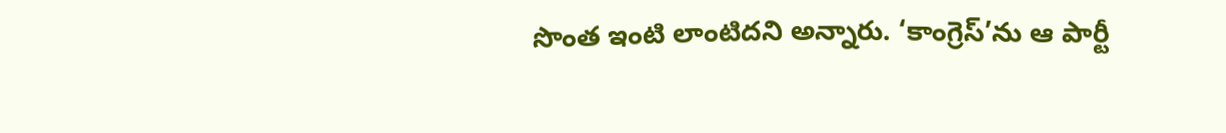సొంత ఇంటి లాంటిదని అన్నారు. ‘కాంగ్రెస్’ను ఆ పార్టీ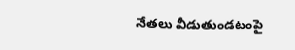నేతలు వీడుతుండటంపై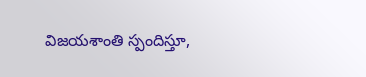విజయశాంతి స్పందిస్తూ,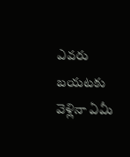ఎవరు బయటకు వెళ్లినా ఏమీ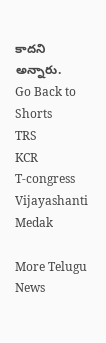కాదని అన్నారు.
Go Back to Shorts
TRS
KCR
T-congress
Vijayashanti
Medak

More Telugu News